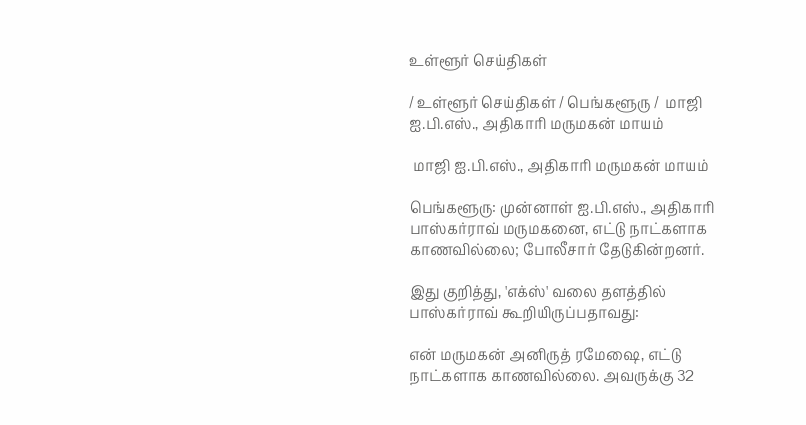உள்ளூர் செய்திகள்

/ உள்ளூர் செய்திகள் / பெங்களூரு /  மாஜி ஐ.பி.எஸ்., அதிகாரி மருமகன் மாயம்

 மாஜி ஐ.பி.எஸ்., அதிகாரி மருமகன் மாயம்

பெங்களூரு: முன்னாள் ஐ.பி.எஸ்., அதிகாரி பாஸ்கர்ராவ் மருமகனை, எட்டு நாட்களாக காணவில்லை; போலீசார் தேடுகின்றனர்.

இது குறித்து, 'எக்ஸ்' வலை தளத்தில் பாஸ்கர்ராவ் கூறியிருப்பதாவது:

என் மருமகன் அனிருத் ரமேஷை, எட்டு நாட்களாக காணவில்லை. அவருக்கு 32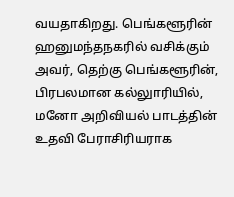வயதாகிறது. பெங்களூரின் ஹனுமந்தநகரில் வசிக்கும் அவர், தெற்கு பெங்களூரின், பிரபலமான கல்லுாரியில், மனோ அறிவியல் பாடத்தின் உதவி பேராசிரியராக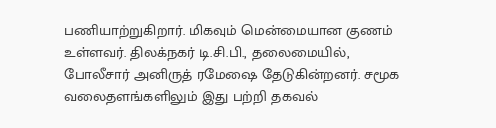பணியாற்றுகிறார். மிகவும் மென்மையான குணம் உள்ளவர். திலக்நகர் டி.சி.பி., தலைமையில், போலீசார் அனிருத் ரமேஷை தேடுகின்றனர். சமூக வலைதளங்களிலும் இது பற்றி தகவல்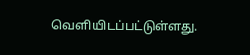வெளியிடப்பட்டுள்ளது.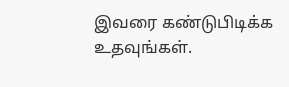இவரை கண்டுபிடிக்க உதவுங்கள்.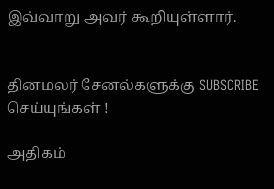இவ்வாறு அவர் கூறியுள்ளார்.


தினமலர் சேனல்களுக்கு SUBSCRIBE செய்யுங்கள் !

அதிகம்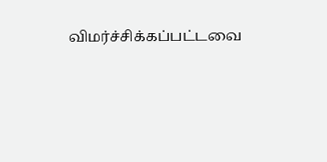விமர்ச்சிக்கப்பட்டவை